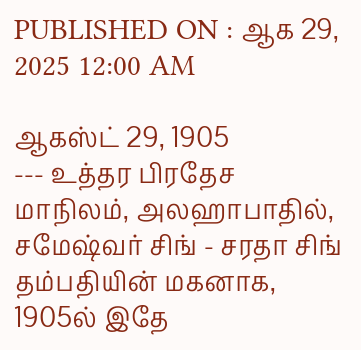PUBLISHED ON : ஆக 29, 2025 12:00 AM

ஆகஸ்ட் 29, 1905
--- உத்தர பிரதேச மாநிலம், அலஹாபாதில், சமேஷ்வர் சிங் - சரதா சிங் தம்பதியின் மகனாக, 1905ல் இதே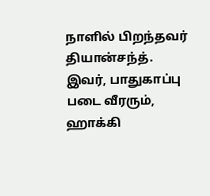நாளில் பிறந்தவர் தியான்சந்த்.
இவர், பாதுகாப்பு படை வீரரும், ஹாக்கி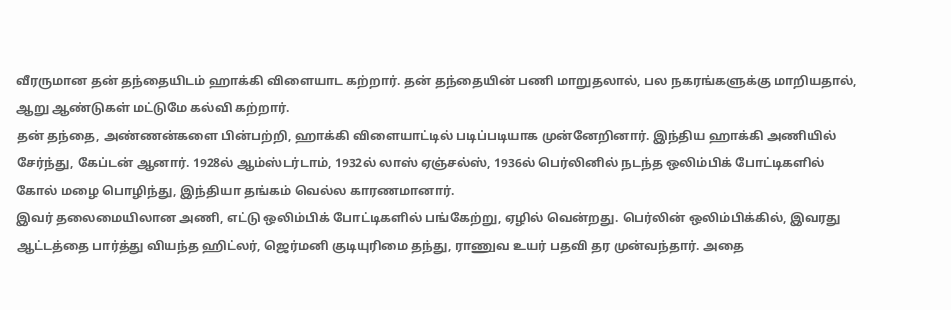வீரருமான தன் தந்தையிடம் ஹாக்கி விளையாட கற்றார். தன் தந்தையின் பணி மாறுதலால், பல நகரங்களுக்கு மாறியதால், ஆறு ஆண்டுகள் மட்டுமே கல்வி கற்றார்.
தன் தந்தை, அண்ணன்களை பின்பற்றி, ஹாக்கி விளையாட்டில் படிப்படியாக முன்னேறினார். இந்திய ஹாக்கி அணியில் சேர்ந்து, கேப்டன் ஆனார். 1928ல் ஆம்ஸ்டர்டாம், 1932ல் லாஸ் ஏஞ்சல்ஸ், 1936ல் பெர்லினில் நடந்த ஒலிம்பிக் போட்டிகளில் கோல் மழை பொழிந்து, இந்தியா தங்கம் வெல்ல காரணமானார்.
இவர் தலைமையிலான அணி, எட்டு ஒலிம்பிக் போட்டிகளில் பங்கேற்று, ஏழில் வென்றது. பெர்லின் ஒலிம்பிக்கில், இவரது ஆட்டத்தை பார்த்து வியந்த ஹிட்லர், ஜெர்மனி குடியுரிமை தந்து, ராணுவ உயர் பதவி தர முன்வந்தார். அதை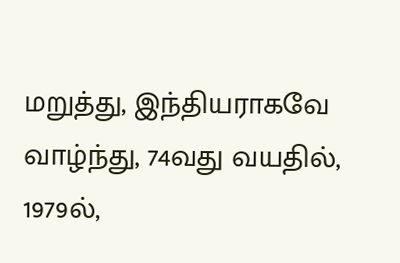மறுத்து, இந்தியராகவே வாழ்ந்து, 74வது வயதில், 1979ல்,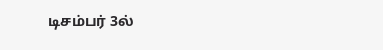டிசம்பர் 3ல்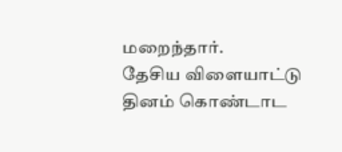மறைந்தார்.
தேசிய விளையாட்டு தினம் கொண்டாட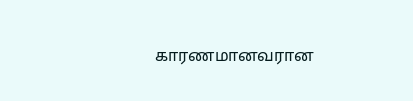காரணமானவரான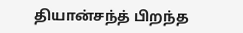தியான்சந்த் பிறந்த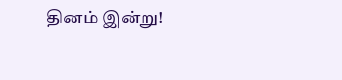தினம் இன்று!